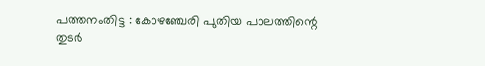പത്തനംതിട്ട : കോഴഞ്ചേരി പുതിയ പാലത്തിന്റെ തുടർ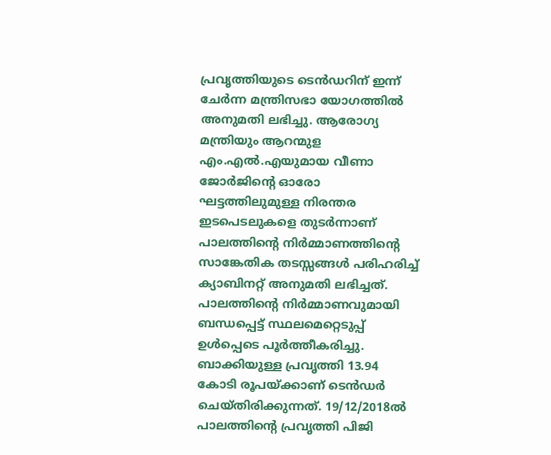പ്രവൃത്തിയുടെ ടെൻഡറിന് ഇന്ന് ചേർന്ന മന്ത്രിസഭാ യോഗത്തിൽ അനുമതി ലഭിച്ചു. ആരോഗ്യ മന്ത്രിയും ആറന്മുള എം.എൽ.എയുമായ വീണാ ജോർജിന്റെ ഓരോ ഘട്ടത്തിലുമുള്ള നിരന്തര ഇടപെടലുകളെ തുടർന്നാണ് പാലത്തിന്റെ നിർമ്മാണത്തിന്റെ സാങ്കേതിക തടസ്സങ്ങൾ പരിഹരിച്ച് ക്യാബിനറ്റ് അനുമതി ലഭിച്ചത്. പാലത്തിന്റെ നിർമ്മാണവുമായി ബന്ധപ്പെട്ട് സ്ഥലമെറ്റെടുപ്പ് ഉൾപ്പെടെ പൂർത്തീകരിച്ചു. ബാക്കിയുള്ള പ്രവൃത്തി 13.94 കോടി രൂപയ്ക്കാണ് ടെൻഡർ ചെയ്തിരിക്കുന്നത്. 19/12/2018ൽ പാലത്തിന്റെ പ്രവൃത്തി പിജി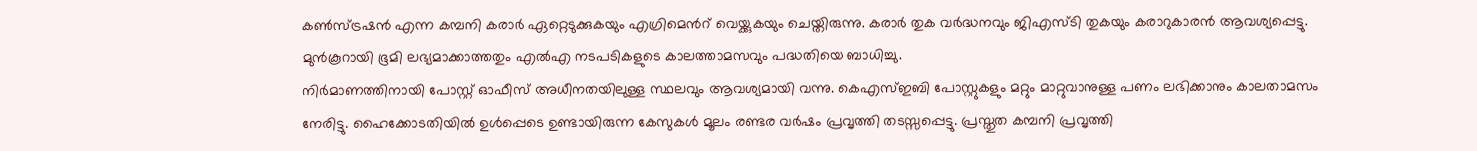കൺസ്ട്രഷൻ എന്ന കമ്പനി കരാർ ഏറ്റെടുക്കുകയും എഗ്രിമെൻറ് വെയ്ക്കുകയും ചെയ്തിരുന്നു. കരാർ തുക വർദ്ധനവും ജിഎസ്ടി തുകയും കരാറുകാരൻ ആവശ്യപ്പെട്ടു. മുൻകൂറായി ഭൂമി ലഭ്യമാക്കാത്തതും എൽഎ നടപടികളുടെ കാലത്താമസവും പദ്ധതിയെ ബാധിച്ചു.
നിർമാണത്തിനായി പോസ്റ്റ് ഓഫീസ് അധീനതയിലുള്ള സ്ഥലവും ആവശ്യമായി വന്നു. കെഎസ്ഇബി പോസ്റ്റുകളും മറ്റും മാറ്റുവാനുള്ള പണം ലഭിക്കാനും കാലതാമസം നേരിട്ടു. ഹൈക്കോടതിയിൽ ഉൾപ്പെടെ ഉണ്ടായിരുന്ന കേസുകൾ മൂലം രണ്ടര വർഷം പ്രവൃത്തി തടസ്സപ്പെട്ടു. പ്രസ്തുത കമ്പനി പ്രവൃത്തി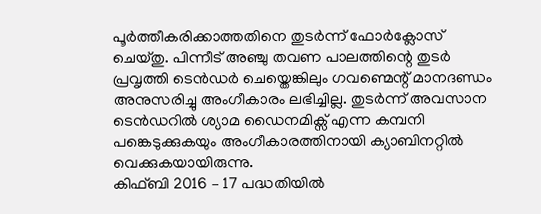പൂർത്തീകരിക്കാത്തതിനെ തുടർന്ന് ഫോർക്ലോസ് ചെയ്തു. പിന്നീട് അഞ്ചു തവണ പാലത്തിന്റെ തുടർ പ്രവൃത്തി ടെൻഡർ ചെയ്തെങ്കിലും ഗവണ്മെന്റ് മാനദണ്ഡം അനുസരിച്ചു അംഗീകാരം ലഭിച്ചില്ല. തുടർന്ന് അവസാന ടെൻഡറിൽ ശ്യാമ ഡൈനമിക്സ് എന്ന കമ്പനി പങ്കെടുക്കുകയും അംഗീകാരത്തിനായി ക്യാബിനറ്റിൽ വെക്കുകയായിരുന്നു.
കിഫ്ബി 2016 – 17 പദ്ധതിയിൽ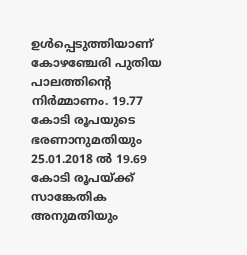ഉൾപ്പെടുത്തിയാണ് കോഴഞ്ചേരി പുതിയ പാലത്തിന്റെ നിർമ്മാണം. 19.77 കോടി രൂപയുടെ ഭരണാനുമതിയും 25.01.2018 ൽ 19.69 കോടി രൂപയ്ക്ക് സാങ്കേതിക അനുമതിയും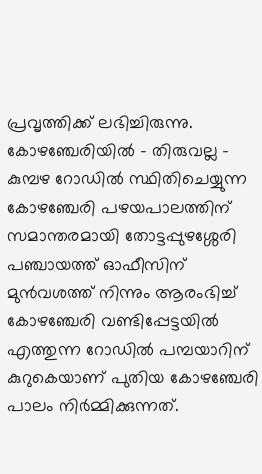പ്രവൃത്തിക്ക് ലഭിച്ചിരുന്നു. കോഴഞ്ചേരിയിൽ – തിരുവല്ല – കുമ്പഴ റോഡിൽ സ്ഥിതിചെയ്യുന്ന കോഴഞ്ചേരി പഴയപാലത്തിന് സമാന്തരമായി തോട്ടപ്പുഴശ്ശേരി പഞ്ചായത്ത് ഓഫീസിന് മുൻവശത്ത് നിന്നും ആരംഭിച്ച് കോഴഞ്ചേരി വണ്ടിപ്പേട്ടയിൽ എത്തുന്ന റോഡിൽ പമ്പയാറിന് കുറുകെയാണ് പുതിയ കോഴഞ്ചേരി പാലം നിർമ്മിക്കുന്നത്.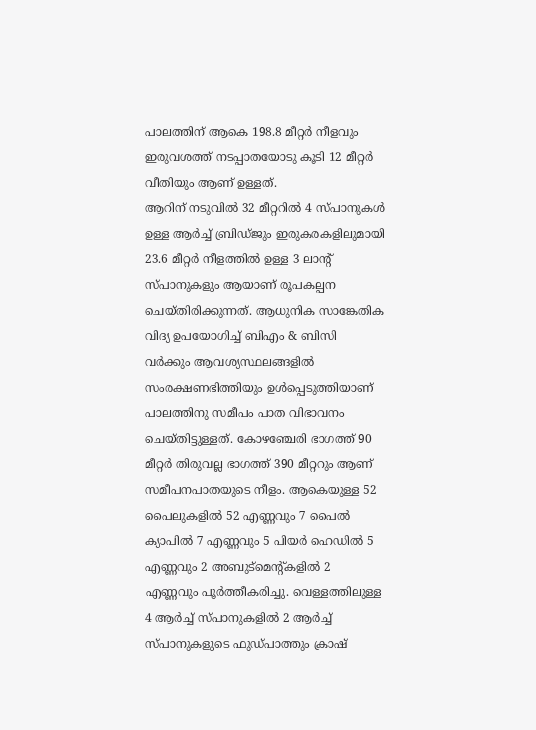പാലത്തിന് ആകെ 198.8 മീറ്റർ നീളവും ഇരുവശത്ത് നടപ്പാതയോടു കൂടി 12 മീറ്റർ വീതിയും ആണ് ഉള്ളത്.
ആറിന് നടുവിൽ 32 മീറ്ററിൽ 4 സ്പാനുകൾ ഉള്ള ആർച്ച് ബ്രിഡ്ജും ഇരുകരകളിലുമായി 23.6 മീറ്റർ നീളത്തിൽ ഉള്ള 3 ലാന്റ് സ്പാനുകളും ആയാണ് രൂപകല്പന ചെയ്തിരിക്കുന്നത്. ആധുനിക സാങ്കേതിക വിദ്യ ഉപയോഗിച്ച് ബിഎം & ബിസി വർക്കും ആവശ്യസ്ഥലങ്ങളിൽ സംരക്ഷണഭിത്തിയും ഉൾപ്പെടുത്തിയാണ് പാലത്തിനു സമീപം പാത വിഭാവനം ചെയ്തിട്ടുള്ളത്. കോഴഞ്ചേരി ഭാഗത്ത് 90 മീറ്റർ തിരുവല്ല ഭാഗത്ത് 390 മീറ്ററും ആണ് സമീപനപാതയുടെ നീളം. ആകെയുള്ള 52 പൈലുകളിൽ 52 എണ്ണവും 7 പൈൽ ക്യാപിൽ 7 എണ്ണവും 5 പിയർ ഹെഡിൽ 5 എണ്ണവും 2 അബുട്മെന്റ്കളിൽ 2 എണ്ണവും പൂർത്തീകരിച്ചു. വെള്ളത്തിലുള്ള 4 ആർച്ച് സ്പാനുകളിൽ 2 ആർച്ച് സ്പാനുകളുടെ ഫുഡ്പാത്തും ക്രാഷ്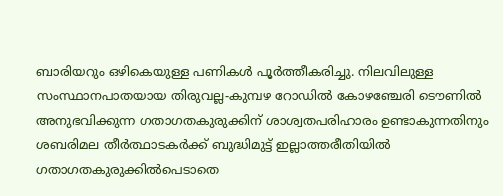ബാരിയറും ഒഴികെയുള്ള പണികൾ പൂർത്തീകരിച്ചു. നിലവിലുള്ള സംസ്ഥാനപാതയായ തിരുവല്ല-കുമ്പഴ റോഡിൽ കോഴഞ്ചേരി ടൌണിൽ അനുഭവിക്കുന്ന ഗതാഗതകുരുക്കിന് ശാശ്വതപരിഹാരം ഉണ്ടാകുന്നതിനും ശബരിമല തീർത്ഥാടകർക്ക് ബുദ്ധിമുട്ട് ഇല്ലാത്തരീതിയിൽ ഗതാഗതകുരുക്കിൽപെടാതെ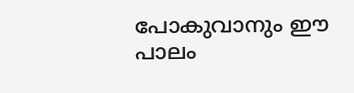പോകുവാനും ഈ പാലം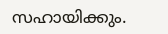സഹായിക്കും.